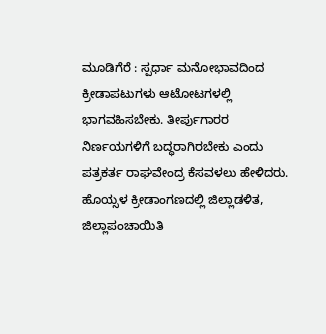ಮೂಡಿಗೆರೆ : ಸ್ಪರ್ಧಾ ಮನೋಭಾವದಿಂದ ಕ್ರೀಡಾಪಟುಗಳು ಆಟೋಟಗಳಲ್ಲಿ ಭಾಗವಹಿಸಬೇಕು. ತೀರ್ಪುಗಾರರ ನಿರ್ಣಯಗಳಿಗೆ ಬದ್ಧರಾಗಿರಬೇಕು ಎಂದು ಪತ್ರಕರ್ತ ರಾಘವೇಂದ್ರ ಕೆಸವಳಲು ಹೇಳಿದರು.
ಹೊಯ್ಸಳ ಕ್ರೀಡಾಂಗಣದಲ್ಲಿ ಜಿಲ್ಲಾಡಳಿತ, ಜಿಲ್ಲಾಪಂಚಾಯಿತಿ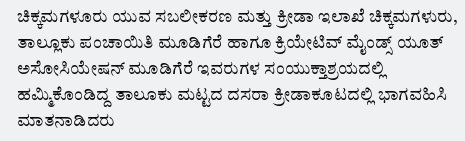ಚಿಕ್ಕಮಗಳೂರು ಯುವ ಸಬಲೀಕರಣ ಮತ್ತು ಕ್ರೀಡಾ ಇಲಾಖೆ ಚಿಕ್ಕಮಗಳುರು, ತಾಲ್ಲೂಕು ಪಂಚಾಯಿತಿ ಮೂಡಿಗೆರೆ ಹಾಗೂ ಕ್ರಿಯೇಟಿವ್ ಮೈಂಡ್ಸ್ ಯೂತ್ ಅಸೋಸಿಯೇಷನ್ ಮೂಡಿಗೆರೆ ಇವರುಗಳ ಸಂಯುಕ್ತಾಶ್ರಯದಲ್ಲಿ ಹಮ್ಮಿಕೊಂಡಿದ್ದ ತಾಲೂಕು ಮಟ್ಟದ ದಸರಾ ಕ್ರೀಡಾಕೂಟದಲ್ಲಿ ಭಾಗವಹಿಸಿ ಮಾತನಾಡಿದರು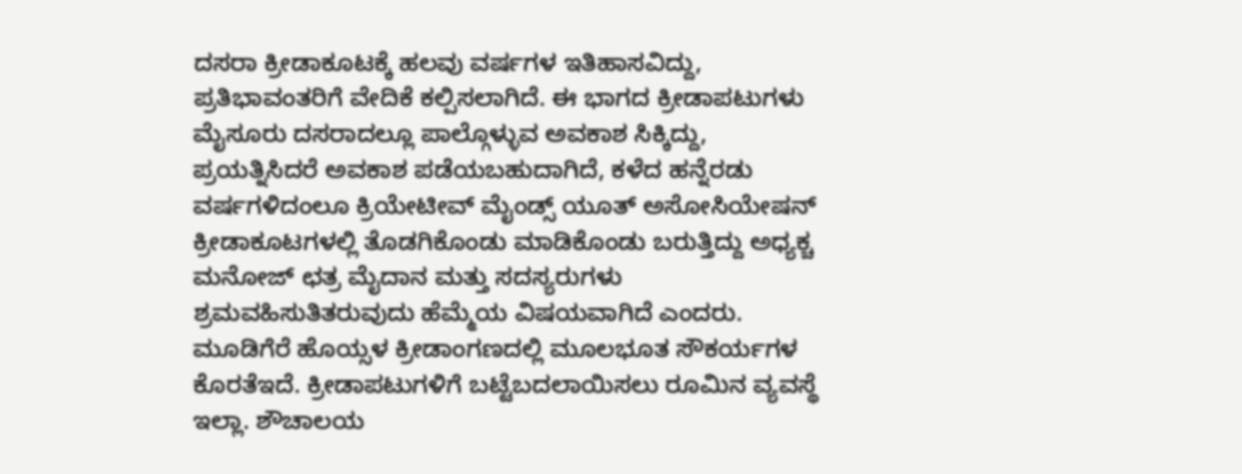ದಸರಾ ಕ್ರೀಡಾಕೂಟಕ್ಕೆ ಹಲವು ವರ್ಷಗಳ ಇತಿಹಾಸವಿದ್ದು, ಪ್ರತಿಭಾವಂತರಿಗೆ ವೇದಿಕೆ ಕಲ್ಪಿಸಲಾಗಿದೆ. ಈ ಭಾಗದ ಕ್ರೀಡಾಪಟುಗಳು ಮೈಸೂರು ದಸರಾದಲ್ಲೂ ಪಾಲ್ಗೊಳ್ಳುವ ಅವಕಾಶ ಸಿಕ್ಕಿದ್ದು, ಪ್ರಯತ್ನಿಸಿದರೆ ಅವಕಾಶ ಪಡೆಯಬಹುದಾಗಿದೆ, ಕಳೆದ ಹನ್ನೆರಡು ವರ್ಷಗಳಿದಂಲೂ ಕ್ರಿಯೇಟೀವ್ ಮೈಂಡ್ಸ್ ಯೂತ್ ಅಸೋಸಿಯೇಷನ್ ಕ್ರೀಡಾಕೂಟಗಳಲ್ಲಿ ತೊಡಗಿಕೊಂಡು ಮಾಡಿಕೊಂಡು ಬರುತ್ತಿದ್ದು ಅಧ್ಯಕ್ಚ ಮನೋಜ್ ಛತ್ರ ಮೈದಾನ ಮತ್ತು ಸದಸ್ಯರುಗಳು ಶ್ರಮವಹಿಸುತಿತರುವುದು ಹೆಮ್ಮೆಯ ವಿಷಯವಾಗಿದೆ ಎಂದರು.
ಮೂಡಿಗೆರೆ ಹೊಯ್ಸಳ ಕ್ರೀಡಾಂಗಣದಲ್ಲಿ ಮೂಲಭೂತ ಸೌಕರ್ಯಗಳ ಕೊರತೆಇದೆ. ಕ್ರೀಡಾಪಟುಗಳಿಗೆ ಬಟ್ಟೆಬದಲಾಯಿಸಲು ರೂಮಿನ ವ್ಯವಸ್ಥೆ ಇಲ್ಲಾ. ಶೌಚಾಲಯ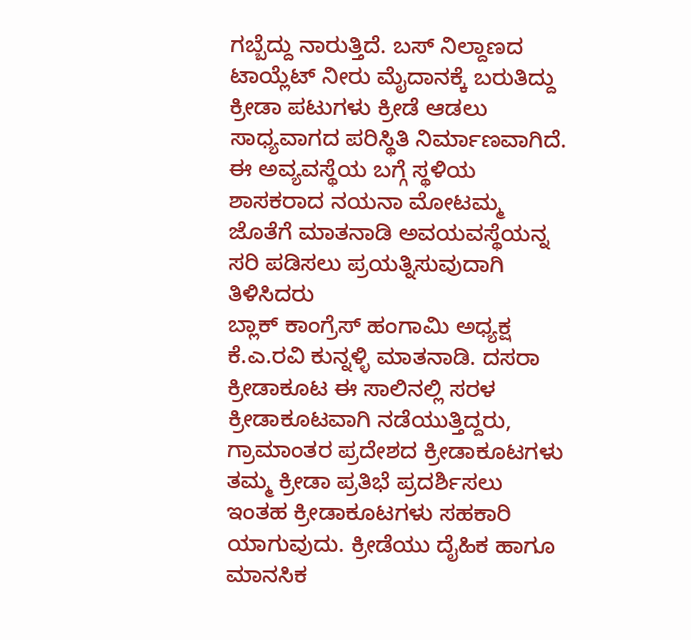ಗಬ್ಬೆದ್ದು ನಾರುತ್ತಿದೆ. ಬಸ್ ನಿಲ್ದಾಣದ ಟಾಯ್ಲೆಟ್ ನೀರು ಮೈದಾನಕ್ಕೆ ಬರುತಿದ್ದು ಕ್ರೀಡಾ ಪಟುಗಳು ಕ್ರೀಡೆ ಆಡಲು ಸಾಧ್ಯವಾಗದ ಪರಿಸ್ಥಿತಿ ನಿರ್ಮಾಣವಾಗಿದೆ. ಈ ಅವ್ಯವಸ್ಥೆಯ ಬಗ್ಗೆ ಸ್ಥಳಿಯ ಶಾಸಕರಾದ ನಯನಾ ಮೋಟಮ್ಮ ಜೊತೆಗೆ ಮಾತನಾಡಿ ಅವಯವಸ್ಥೆಯನ್ನ ಸರಿ ಪಡಿಸಲು ಪ್ರಯತ್ನಿಸುವುದಾಗಿ ತಿಳಿಸಿದರು
ಬ್ಲಾಕ್ ಕಾಂಗ್ರೆಸ್ ಹಂಗಾಮಿ ಅಧ್ಯಕ್ಷ ಕೆ.ಎ.ರವಿ ಕುನ್ನಳ್ಳಿ ಮಾತನಾಡಿ. ದಸರಾ ಕ್ರೀಡಾಕೂಟ ಈ ಸಾಲಿನಲ್ಲಿ ಸರಳ ಕ್ರೀಡಾಕೂಟವಾಗಿ ನಡೆಯುತ್ತಿದ್ದರು, ಗ್ರಾಮಾಂತರ ಪ್ರದೇಶದ ಕ್ರೀಡಾಕೂಟಗಳು ತಮ್ಮ ಕ್ರೀಡಾ ಪ್ರತಿಭೆ ಪ್ರದರ್ಶಿಸಲು ಇಂತಹ ಕ್ರೀಡಾಕೂಟಗಳು ಸಹಕಾರಿ ಯಾಗುವುದು. ಕ್ರೀಡೆಯು ದೈಹಿಕ ಹಾಗೂ ಮಾನಸಿಕ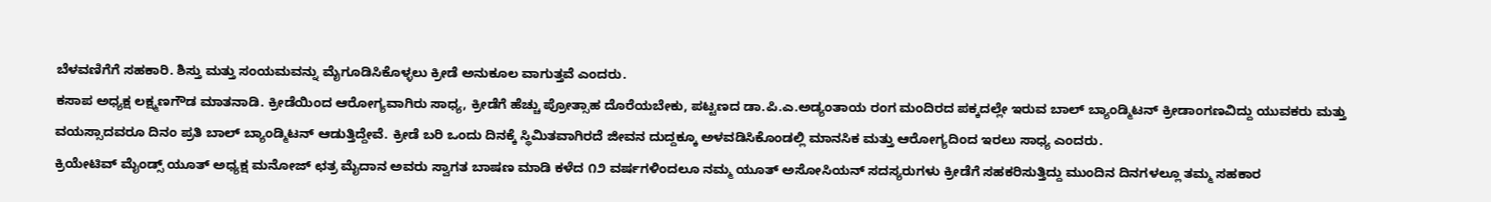ಬೆಳವಣಿಗೆಗೆ ಸಹಕಾರಿ. ಶಿಸ್ತು ಮತ್ತು ಸಂಯಮವನ್ನು ಮೈಗೂಡಿಸಿಕೊಳ್ಳಲು ಕ್ರೀಡೆ ಅನುಕೂಲ ವಾಗುತ್ತವೆ ಎಂದರು.
ಕಸಾಪ ಅಧ್ಯಕ್ಷ ಲಕ್ಷ್ಮಣಗೌಡ ಮಾತನಾಡಿ. ಕ್ರೀಡೆಯಿಂದ ಆರೋಗ್ಯವಾಗಿರು ಸಾಧ್ಯ, ಕ್ರೀಡೆಗೆ ಹೆಚ್ಚು ಪ್ರೋತ್ಸಾಹ ದೊರೆಯಬೇಕು, ಪಟ್ಟಣದ ಡಾ.ಪಿ.ಎ.ಅಡ್ಯಂತಾಯ ರಂಗ ಮಂದಿರದ ಪಕ್ಕದಲ್ಲೇ ಇರುವ ಬಾಲ್ ಬ್ಯಾಂಡ್ಮಿಟನ್ ಕ್ರೀಡಾಂಗಣವಿದ್ದು ಯುವಕರು ಮತ್ತು ವಯಸ್ಸಾದವರೂ ದಿನಂ ಪ್ರತಿ ಬಾಲ್ ಬ್ಯಾಂಡ್ಮಿಟನ್ ಆಡುತ್ತಿದ್ದೇವೆ. ಕ್ರೀಡೆ ಬರಿ ಒಂದು ದಿನಕ್ಕೆ ಸ್ಥಿಮಿತವಾಗಿರದೆ ಜೀವನ ದುದ್ದಕ್ಕೂ ಅಳವಡಿಸಿಕೊಂಡಲ್ಲಿ ಮಾನಸಿಕ ಮತ್ತು ಆರೋಗ್ಯದಿಂದ ಇರಲು ಸಾಧ್ಯ ಎಂದರು.
ಕ್ರಿಯೇಟಿವ್ ಮೈಂಡ್ಸ್ ಯೂತ್ ಅಧ್ಯಕ್ಷ ಮನೋಜ್ ಛತ್ರ ಮೈದಾನ ಅವರು ಸ್ವಾಗತ ಬಾಷಣ ಮಾಡಿ ಕಳೆದ ೧೨ ವರ್ಷಗಳಿಂದಲೂ ನಮ್ಮ ಯೂತ್ ಅಸೋಸಿಯನ್ ಸದಸ್ಯರುಗಳು ಕ್ರೀಡೆಗೆ ಸಹಕರಿಸುತ್ತಿದ್ದು ಮುಂದಿನ ದಿನಗಳಲ್ಲೂ ತಮ್ಮ ಸಹಕಾರ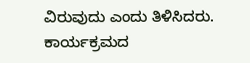ವಿರುವುದು ಎಂದು ತಿಳಿಸಿದರು.
ಕಾರ್ಯಕ್ರಮದ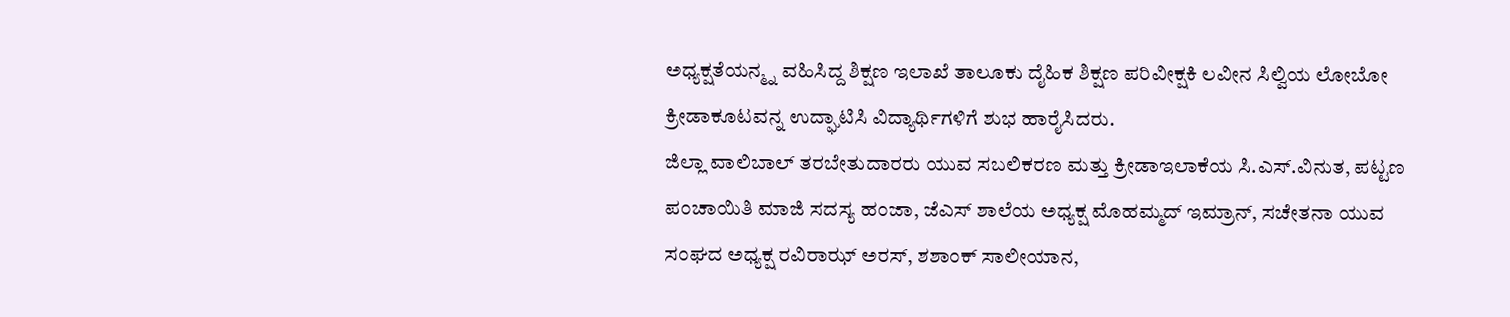ಅಧ್ಯಕ್ಷತೆಯನ್ಮ್ನ ವಹಿಸಿದ್ದ ಶಿಕ್ಷಣ ಇಲಾಖೆ ತಾಲೂಕು ದೈಹಿಕ ಶಿಕ್ಷಣ ಪರಿವೀಕ್ಷಕಿ ಲವೀನ ಸಿಲ್ವಿಯ ಲೋಬೋ ಕ್ರೀಡಾಕೂಟವನ್ನ ಉದ್ಘಾಟಿಸಿ ವಿದ್ಯಾರ್ಥಿಗಳಿಗೆ ಶುಭ ಹಾರೈಸಿದರು.
ಜಿಲ್ಲಾ ವಾಲಿಬಾಲ್ ತರಬೇತುದಾರರು ಯುವ ಸಬಲಿಕರಣ ಮತ್ತು ಕ್ರೀಡಾಇಲಾಕೆಯ ಸಿ.ಎಸ್.ವಿನುತ, ಪಟ್ಟಣ ಪಂಚಾಯಿತಿ ಮಾಜಿ ಸದಸ್ಯ ಹಂಜಾ, ಜೆಎಸ್ ಶಾಲೆಯ ಅಧ್ಯಕ್ಷ ಮೊಹಮ್ಮದ್ ಇಮ್ರಾನ್, ಸಚೇತನಾ ಯುವ ಸಂಘದ ಅಧ್ಯಕ್ಷ ರವಿರಾಝ್ ಅರಸ್, ಶಶಾಂಕ್ ಸಾಲೀಯಾನ,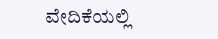ವೇದಿಕೆಯಲ್ಲಿ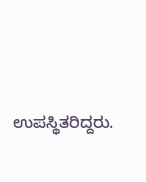ಉಪಸ್ಥಿತರಿದ್ದರು.